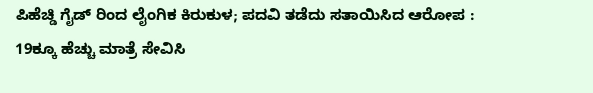ಪಿಹೆಚ್ಡಿ ಗೈಡ್ ರಿಂದ ಲೈಂಗಿಕ ಕಿರುಕುಳ; ಪದವಿ ತಡೆದು ಸತಾಯಿಸಿದ ಆರೋಪ : 19ಕ್ಕೂ ಹೆಚ್ಚು ಮಾತ್ರೆ ಸೇವಿಸಿ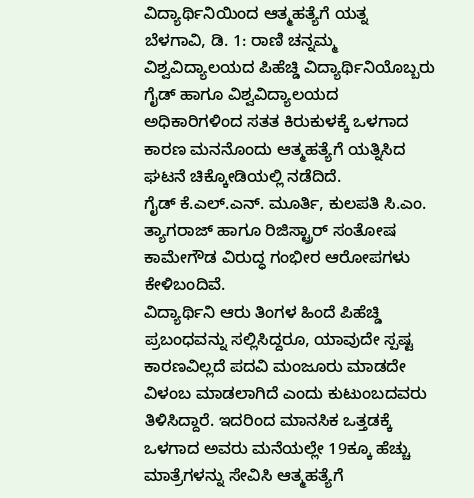ವಿದ್ಯಾರ್ಥಿನಿಯಿಂದ ಆತ್ಮಹತ್ಯೆಗೆ ಯತ್ನ
ಬೆಳಗಾವಿ, ಡಿ. 1: ರಾಣಿ ಚನ್ನಮ್ಮ ವಿಶ್ವವಿದ್ಯಾಲಯದ ಪಿಹೆಚ್ಡಿ ವಿದ್ಯಾರ್ಥಿನಿಯೊಬ್ಬರು ಗೈಡ್ ಹಾಗೂ ವಿಶ್ವವಿದ್ಯಾಲಯದ ಅಧಿಕಾರಿಗಳಿಂದ ಸತತ ಕಿರುಕುಳಕ್ಕೆ ಒಳಗಾದ ಕಾರಣ ಮನನೊಂದು ಆತ್ಮಹತ್ಯೆಗೆ ಯತ್ನಿಸಿದ ಘಟನೆ ಚಿಕ್ಕೋಡಿಯಲ್ಲಿ ನಡೆದಿದೆ.
ಗೈಡ್ ಕೆ.ಎಲ್.ಎನ್. ಮೂರ್ತಿ, ಕುಲಪತಿ ಸಿ.ಎಂ. ತ್ಯಾಗರಾಜ್ ಹಾಗೂ ರಿಜಿಸ್ಟ್ರಾರ್ ಸಂತೋಷ ಕಾಮೇಗೌಡ ವಿರುದ್ಧ ಗಂಭೀರ ಆರೋಪಗಳು ಕೇಳಿಬಂದಿವೆ.
ವಿದ್ಯಾರ್ಥಿನಿ ಆರು ತಿಂಗಳ ಹಿಂದೆ ಪಿಹೆಚ್ಡಿ ಪ್ರಬಂಧವನ್ನು ಸಲ್ಲಿಸಿದ್ದರೂ, ಯಾವುದೇ ಸ್ಪಷ್ಟ ಕಾರಣವಿಲ್ಲದೆ ಪದವಿ ಮಂಜೂರು ಮಾಡದೇ ವಿಳಂಬ ಮಾಡಲಾಗಿದೆ ಎಂದು ಕುಟುಂಬದವರು ತಿಳಿಸಿದ್ದಾರೆ. ಇದರಿಂದ ಮಾನಸಿಕ ಒತ್ತಡಕ್ಕೆ ಒಳಗಾದ ಅವರು ಮನೆಯಲ್ಲೇ 19ಕ್ಕೂ ಹೆಚ್ಚು ಮಾತ್ರೆಗಳನ್ನು ಸೇವಿಸಿ ಆತ್ಮಹತ್ಯೆಗೆ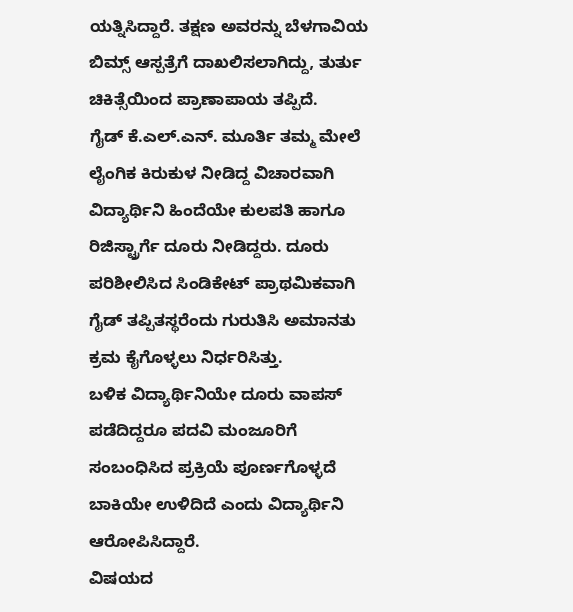ಯತ್ನಿಸಿದ್ದಾರೆ. ತಕ್ಷಣ ಅವರನ್ನು ಬೆಳಗಾವಿಯ ಬಿಮ್ಸ್ ಆಸ್ಪತ್ರೆಗೆ ದಾಖಲಿಸಲಾಗಿದ್ದು, ತುರ್ತು ಚಿಕಿತ್ಸೆಯಿಂದ ಪ್ರಾಣಾಪಾಯ ತಪ್ಪಿದೆ.
ಗೈಡ್ ಕೆ.ಎಲ್.ಎನ್. ಮೂರ್ತಿ ತಮ್ಮ ಮೇಲೆ ಲೈಂಗಿಕ ಕಿರುಕುಳ ನೀಡಿದ್ದ ವಿಚಾರವಾಗಿ ವಿದ್ಯಾರ್ಥಿನಿ ಹಿಂದೆಯೇ ಕುಲಪತಿ ಹಾಗೂ ರಿಜಿಸ್ಟ್ರಾರ್ಗೆ ದೂರು ನೀಡಿದ್ದರು. ದೂರು ಪರಿಶೀಲಿಸಿದ ಸಿಂಡಿಕೇಟ್ ಪ್ರಾಥಮಿಕವಾಗಿ ಗೈಡ್ ತಪ್ಪಿತಸ್ಥರೆಂದು ಗುರುತಿಸಿ ಅಮಾನತು ಕ್ರಮ ಕೈಗೊಳ್ಳಲು ನಿರ್ಧರಿಸಿತ್ತು.
ಬಳಿಕ ವಿದ್ಯಾರ್ಥಿನಿಯೇ ದೂರು ವಾಪಸ್ ಪಡೆದಿದ್ದರೂ ಪದವಿ ಮಂಜೂರಿಗೆ ಸಂಬಂಧಿಸಿದ ಪ್ರಕ್ರಿಯೆ ಪೂರ್ಣಗೊಳ್ಳದೆ ಬಾಕಿಯೇ ಉಳಿದಿದೆ ಎಂದು ವಿದ್ಯಾರ್ಥಿನಿ ಆರೋಪಿಸಿದ್ದಾರೆ.
ವಿಷಯದ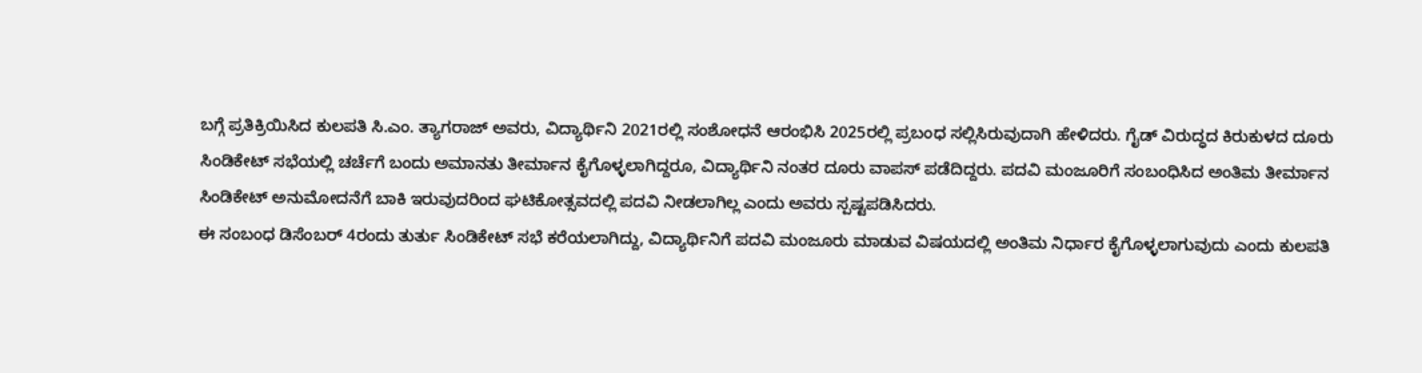ಬಗ್ಗೆ ಪ್ರತಿಕ್ರಿಯಿಸಿದ ಕುಲಪತಿ ಸಿ.ಎಂ. ತ್ಯಾಗರಾಜ್ ಅವರು, ವಿದ್ಯಾರ್ಥಿನಿ 2021ರಲ್ಲಿ ಸಂಶೋಧನೆ ಆರಂಭಿಸಿ 2025ರಲ್ಲಿ ಪ್ರಬಂಧ ಸಲ್ಲಿಸಿರುವುದಾಗಿ ಹೇಳಿದರು. ಗೈಡ್ ವಿರುದ್ಧದ ಕಿರುಕುಳದ ದೂರು ಸಿಂಡಿಕೇಟ್ ಸಭೆಯಲ್ಲಿ ಚರ್ಚೆಗೆ ಬಂದು ಅಮಾನತು ತೀರ್ಮಾನ ಕೈಗೊಳ್ಳಲಾಗಿದ್ದರೂ, ವಿದ್ಯಾರ್ಥಿನಿ ನಂತರ ದೂರು ವಾಪಸ್ ಪಡೆದಿದ್ದರು. ಪದವಿ ಮಂಜೂರಿಗೆ ಸಂಬಂಧಿಸಿದ ಅಂತಿಮ ತೀರ್ಮಾನ ಸಿಂಡಿಕೇಟ್ ಅನುಮೋದನೆಗೆ ಬಾಕಿ ಇರುವುದರಿಂದ ಘಟಿಕೋತ್ಸವದಲ್ಲಿ ಪದವಿ ನೀಡಲಾಗಿಲ್ಲ ಎಂದು ಅವರು ಸ್ಪಷ್ಟಪಡಿಸಿದರು.
ಈ ಸಂಬಂಧ ಡಿಸೆಂಬರ್ 4ರಂದು ತುರ್ತು ಸಿಂಡಿಕೇಟ್ ಸಭೆ ಕರೆಯಲಾಗಿದ್ದು, ವಿದ್ಯಾರ್ಥಿನಿಗೆ ಪದವಿ ಮಂಜೂರು ಮಾಡುವ ವಿಷಯದಲ್ಲಿ ಅಂತಿಮ ನಿರ್ಧಾರ ಕೈಗೊಳ್ಳಲಾಗುವುದು ಎಂದು ಕುಲಪತಿ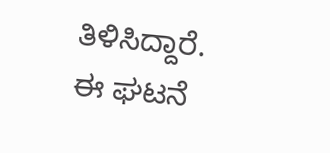ತಿಳಿಸಿದ್ದಾರೆ.
ಈ ಘಟನೆ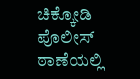ಚಿಕ್ಕೋಡಿ ಪೊಲೀಸ್ ಠಾಣೆಯಲ್ಲಿ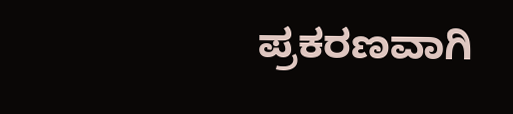ಪ್ರಕರಣವಾಗಿ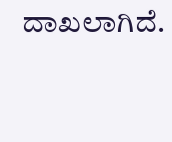ದಾಖಲಾಗಿದೆ.